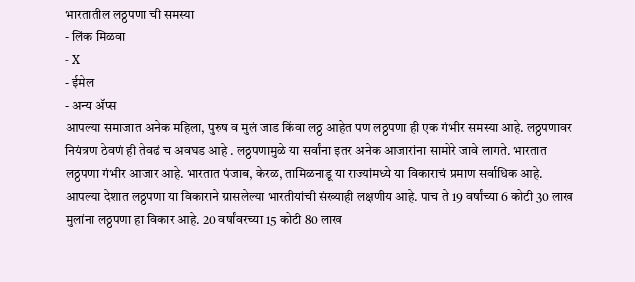भारतातील लठ्ठपणा ची समस्या
- लिंक मिळवा
- X
- ईमेल
- अन्य ॲप्स
आपल्या समाजात अनेक महिला, पुरुष व मुलं जाड किंवा लठ्ठ आहेत पण लठ्ठपणा ही एक गंभीर समस्या आहे. लठ्ठपणावर नियंत्रण ठेवणं ही तेवढं च अवघड आहे . लठ्ठपणामुळे या सर्वांना इतर अनेक आजारांना सामोरे जावे लागते. भारतात लठ्ठपणा गंभीर आजार आहे. भारतात पंजाब, केरळ, तामिळनाडू या राज्यांमध्ये या विकाराचं प्रमाण सर्वाधिक आहे.
आपल्या देशात लठ्ठपणा या विकाराने ग्रासलेल्या भारतीयांची संख्याही लक्षणीय आहे. पाच ते 19 वर्षांच्या 6 कोटी 30 लाख मुलांना लठ्ठपणा हा विकार आहे. 20 वर्षांवरच्या 15 कोटी 80 लाख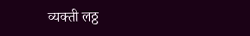व्यक्ती लठ्ठ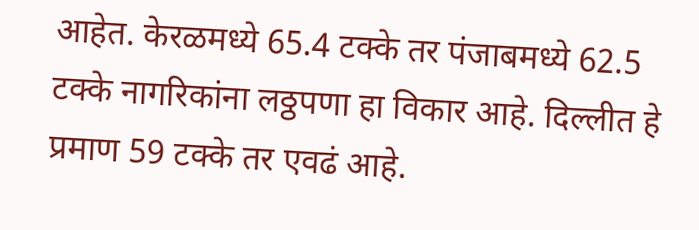आहेत. केरळमध्ये 65.4 टक्के तर पंजाबमध्ये 62.5 टक्के नागरिकांना लठ्ठपणा हा विकार आहे. दिल्लीत हे प्रमाण 59 टक्के तर एवढं आहे.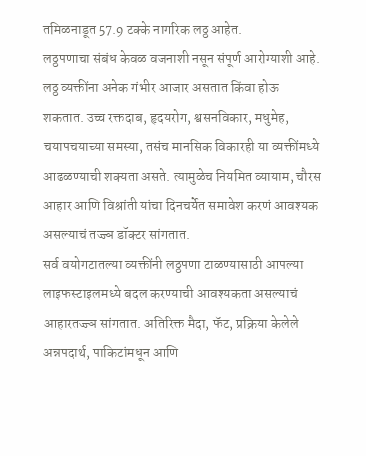तमिळनाडूत 57.9 टक्के नागरिक लठ्ठ आहेत.
लठ्ठपणाचा संबंध केवळ वजनाशी नसून संपूर्ण आरोग्याशी आहे. लठ्ठ व्यक्तींना अनेक गंभीर आजार असतात किंवा होऊ शकतात. उच्च रक्तदाब, हृदयरोग, श्वसनविकार, मधुमेह, चयापचयाच्या समस्या, तसंच मानसिक विकारही या व्यक्तींमध्ये आढळण्याची शक्यता असते. त्यामुळेच नियमित व्यायाम, चौरस आहार आणि विश्रांती यांचा दिनचर्येत समावेश करणं आवश्यक असल्याचं तज्ज्ञ डॉक्टर सांगतात.
सर्व वयोगटातल्या व्यक्तींनी लठ्ठपणा टाळण्यासाठी आपल्या लाइफस्टाइलमध्ये बदल करण्याची आवश्यकता असल्याचं आहारतज्ज्ञ सांगतात. अतिरिक्त मैदा, फॅट, प्रक्रिया केलेले अन्नपदार्थ, पाकिटांमधून आणि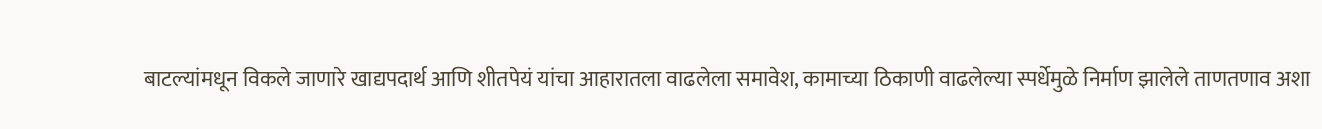बाटल्यांमधून विकले जाणारे खाद्यपदार्थ आणि शीतपेयं यांचा आहारातला वाढलेला समावेश, कामाच्या ठिकाणी वाढलेल्या स्पर्धेमुळे निर्माण झालेले ताणतणाव अशा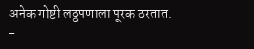अनेक गोष्टी लठ्ठपणाला पूरक ठरतात.
-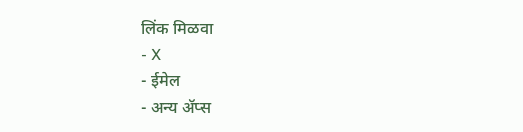लिंक मिळवा
- X
- ईमेल
- अन्य ॲप्स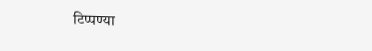टिप्पण्या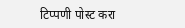टिप्पणी पोस्ट करा